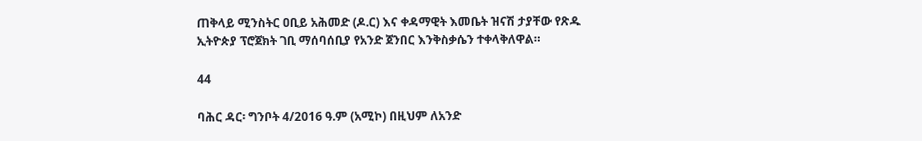ጠቅላይ ሚንስትር ዐቢይ አሕመድ (ዶ.ር) እና ቀዳማዊት እመቤት ዝናሽ ታያቸው የጽዱ ኢትዮጵያ ፕሮጀክት ገቢ ማሰባሰቢያ የአንድ ጀንበር እንቅስቃሴን ተቀላቅለዋል።

44

ባሕር ዳር፡ ግንቦት 4/2016 ዓ.ም (አሚኮ) በዚህም ለአንድ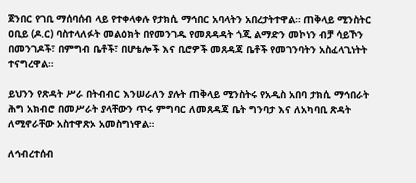ጀንበር የገቢ ማሰባሰብ ላይ የተቀላቀሉ የታክሲ ማኅበር አባላትን አበረታትተዋል። ጠቅላይ ሚንስትር ዐቢይ (ዶ.ር) ባስተላለፉት መልዕክት በየመንገዱ የመጸዳዳት ጎጂ ልማድን መኮነን ብቻ ሳይኾን በመንገዶች፣ በምግብ ቤቶች፣ በሆቴሎች እና ቢሮዎች መጸዳጃ ቤቶች የመገንባትን አስፈላጊነትት ተናግረዋል።

ይህንን የጽዳት ሥራ በትብብር እንሠራለን ያሉት ጠቅላይ ሚንስትሩ የአዲስ አበባ ታክሲ ማኅበራት ሕግ አክብሮ በመሥራት ያላቸውን ጥሩ ምግባር ለመጸዳጃ ቤት ግንባታ እና ለአካባቢ ጽዳት ለሚኖራቸው አስተዋጽኦ አመስግነዋል።

ለኅብረተሰብ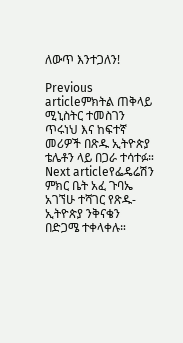ለውጥ እንተጋለን!

Previous articleምክትል ጠቅላይ ሚኒስትር ተመስገን ጥሩነህ እና ከፍተኛ መሪዎች በጽዱ ኢትዮጵያ ቴሌቶን ላይ በጋራ ተሳተፉ።
Next articleየፌዴሬሽን ምክር ቤት አፈ ጉባኤ አገኘሁ ተሻገር የጽዱ-ኢትዮጵያ ንቅናቄን በድጋሜ ተቀላቀሉ።